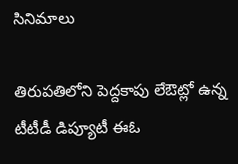సినిమాలు

తిరుపతిలోని పెద్దకాపు లేఔట్లో ఉన్న టీటీడీ డిప్యూటీ ఈఓ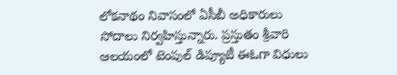లోకనాథం నివాసంలో ఏసీబీ అధికారులు సోదాలు నిర్వహిస్తున్నారు. ప్రస్తుతం శ్రీవారి ఆలయంలో టెంపుల్ డిప్యూటీ ఈఓగా విధులు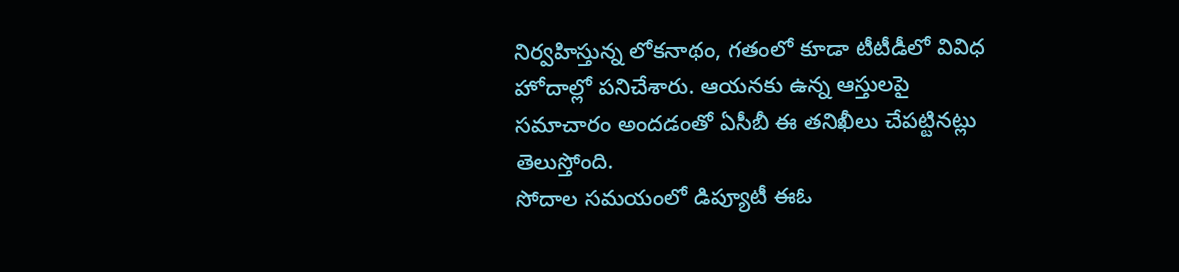నిర్వహిస్తున్న లోకనాథం, గతంలో కూడా టీటీడీలో వివిధ హోదాల్లో పనిచేశారు. ఆయనకు ఉన్న ఆస్తులపై సమాచారం అందడంతో ఏసీబీ ఈ తనిఖీలు చేపట్టినట్లు తెలుస్తోంది.
సోదాల సమయంలో డిప్యూటీ ఈఓ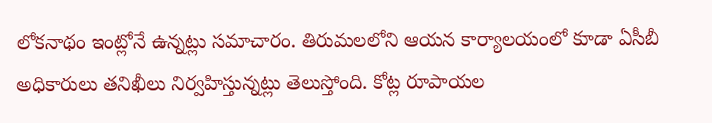లోకనాథం ఇంట్లోనే ఉన్నట్లు సమాచారం. తిరుమలలోని ఆయన కార్యాలయంలో కూడా ఏసీబీ అధికారులు తనిఖీలు నిర్వహిస్తున్నట్లు తెలుస్తోంది. కోట్ల రూపాయల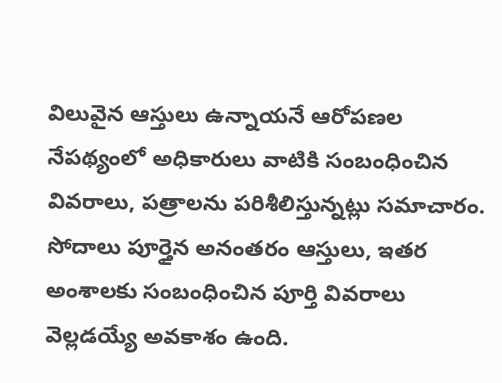విలువైన ఆస్తులు ఉన్నాయనే ఆరోపణల నేపథ్యంలో అధికారులు వాటికి సంబంధించిన వివరాలు, పత్రాలను పరిశీలిస్తున్నట్లు సమాచారం. సోదాలు పూర్తైన అనంతరం ఆస్తులు, ఇతర అంశాలకు సంబంధించిన పూర్తి వివరాలు వెల్లడయ్యే అవకాశం ఉంది.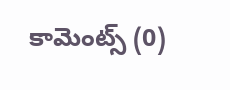కామెంట్స్ (0)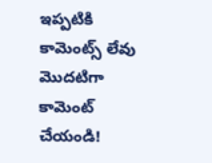ఇప్పటికి కామెంట్స్ లేవు
మొదటిగా కామెంట్ చేయండి!